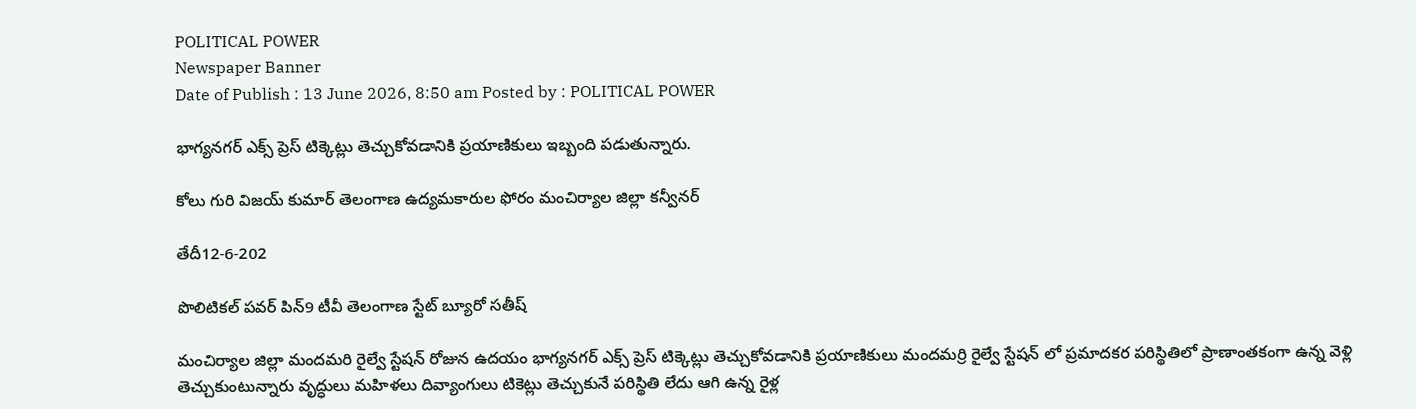POLITICAL POWER
Newspaper Banner
Date of Publish : 13 June 2026, 8:50 am Posted by : POLITICAL POWER

భాగ్యనగర్ ఎక్స్ ప్రెస్ టిక్కెట్లు తెచ్చుకోవడానికి ప్రయాణికులు ఇబ్బంది పడుతున్నారు.

కోలు గురి విజయ్ కుమార్ తెలంగాణ ఉద్యమకారుల ఫోరం మంచిర్యాల జిల్లా కన్వీనర్

తేదీ12-6-202

పొలిటికల్ పవర్ పిన్9 టీవీ తెలంగాణ స్టేట్ బ్యూరో సతీష్

మంచిర్యాల జిల్లా మందమరి రైల్వే స్టేషన్ రోజున ఉదయం భాగ్యనగర్ ఎక్స్ ప్రెస్ టిక్కెట్లు తెచ్చుకోవడానికి ప్రయాణికులు మందమర్రి రైల్వే స్టేషన్ లో ప్రమాదకర పరిస్థితిలో ప్రాణాంతకంగా ఉన్న వెళ్లి తెచ్చుకుంటున్నారు వృద్ధులు మహిళలు దివ్యాంగులు టికెట్లు తెచ్చుకునే పరిస్థితి లేదు ఆగి ఉన్న రైళ్ల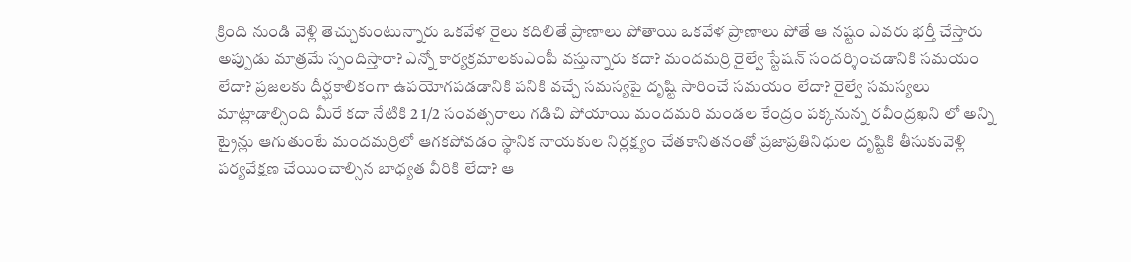క్రింది నుండి వెళ్లి తెచ్చుకుంటున్నారు ఒకవేళ రైలు కదిలితే ప్రాణాలు పోతాయి ఒకవేళ ప్రాణాలు పోతే ఆ నష్టం ఎవరు భర్తీ చేస్తారు అప్పుడు మాత్రమే స్పందిస్తారా? ఎన్నో కార్యక్రమాలకుఎంపీ వస్తున్నారు కదా? మందమర్రి రైల్వే స్టేషన్ సందర్శించడానికి సమయం లేదా? ప్రజలకు దీర్ఘకాలికంగా ఉపయోగపడడానికి పనికి వచ్చే సమస్యపై దృష్టి సారించే సమయం లేదా? రైల్వే సమస్యలు మాట్లాడాల్సింది మీరే కదా నేటికి 2 1/2 సంవత్సరాలు గడిచి పోయాయి మందమరి మండల కేంద్రం పక్కనున్న రవీంద్రఖని లో అన్ని ట్రైన్లు ఆగుతుంటే మందమర్రిలో ఆగకపోవడం స్థానిక నాయకుల నిర్లక్ష్యం చేతకానితనంతో ప్రజాప్రతినిధుల దృష్టికి తీసుకువెళ్లి పర్యవేక్షణ చేయించాల్సిన బాధ్యత వీరికి లేదా? ఆ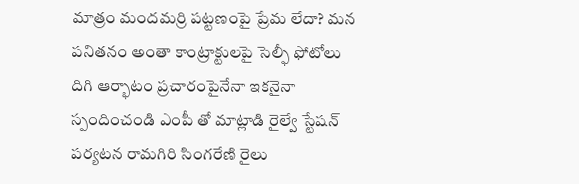మాత్రం మందమర్రి పట్టణంపై ప్రేమ లేదా? మన పనితనం అంతా కాంట్రాక్టులపై సెల్ఫీ ఫోటోలు దిగి ఆర్భాటం ప్రచారంపైనేనా ఇకనైనా స్పందించండి ఎంపీ తో మాట్లాడి రైల్వే స్టేషన్ పర్యటన రామగిరి సింగరేణి రైలు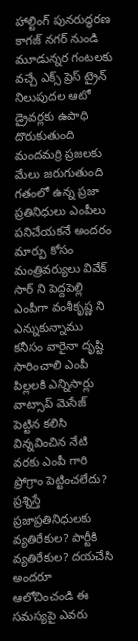హాల్టింగ్ పునరుద్ధరణ కాగజ్ నగర్ నుండి మూడున్నర గంటలకు వచ్చే ఎక్స్ ప్రెస్ ట్రైన్ నిలుపుదల ఆటో డ్రైవర్లకు ఉపాధి దొరుకుతుంది మందమర్రి ప్రజలకు మేలు జరుగుతుంది గతంలో ఉన్న ప్రజా ప్రతినిధులు ఎంపీలు పనిచేయకనే అందరం మార్పు కోసం మంత్రివర్యులు వివేక్ సార్ ని పెద్దపెల్లి ఎంపీగా వంశీకృష్ణ ని ఎన్నుకున్నాము కనీసం వారైనా దృష్టి సారించాలి ఎంపీ పిల్లలకి ఎన్నిసార్లు వాట్సాప్ మెసేజ్ పెట్టిన కలిసి విన్నవించిన నేటి వరకు ఎంపీ గారి ప్రోగ్రాం పెట్టించలేదు? ప్రశ్నిస్తే ప్రజాప్రతినిధులకు వ్యతిరేకుల? పార్టీకి వ్యతిరేకుల? దయచేసి అందరూ ఆలోచించండి ఈ సమస్యపై ఎవరు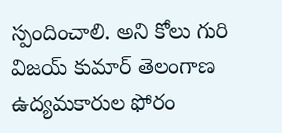స్పందించాలి. అని కోలు గురి విజయ్ కుమార్ తెలంగాణ ఉద్యమకారుల ఫోరం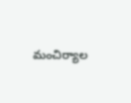మంచిర్యాల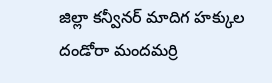జిల్లా కన్వీనర్ మాదిగ హక్కుల దండోరా మందమర్రి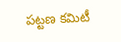పట్టణ కమిటీ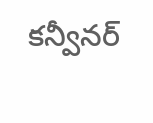కన్వీనర్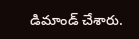డిమాండ్ చేశారు.